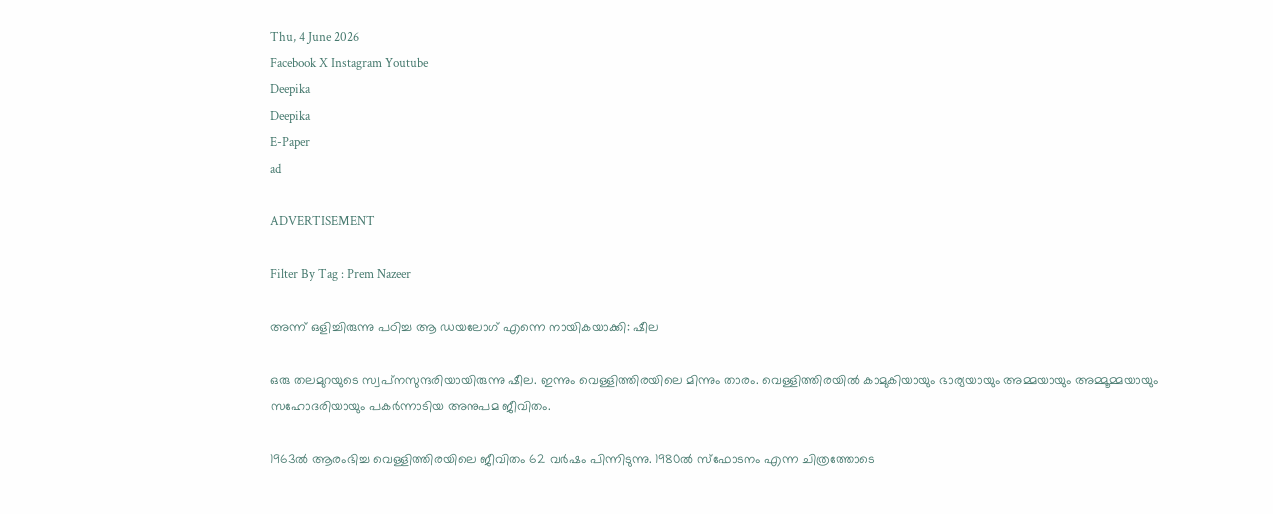Thu, 4 June 2026
Facebook X Instagram Youtube
Deepika
Deepika
E-Paper
ad

ADVERTISEMENT

Filter By Tag : Prem Nazeer

അന്ന് ഒളിച്ചിരുന്നു പഠിച്ച ആ ഡയലോഗ് എന്നെ നായികയാക്കി: ഷീല

ഒരു തലമുറയുടെ സ്വപ്‌നസുന്ദരിയായിരുന്നു ഷീല. ഇന്നും വെള്ളിത്തിരയിലെ മിന്നും താരം. വെള്ളിത്തിരയില്‍ കാമുകിയായും ഭാര്യയായും അമ്മയായും അമ്മൂമ്മയായും സഹോദരിയായും പകര്‍ന്നാടിയ അനുപമ ജീവിതം.

1963ല്‍ ആരംഭിച്ച വെള്ളിത്തിരയിലെ ജീവിതം 62 വര്‍ഷം പിന്നിടുന്നു. 1980ല്‍ സ്‌ഫോടനം എന്ന ചിത്രത്തോടെ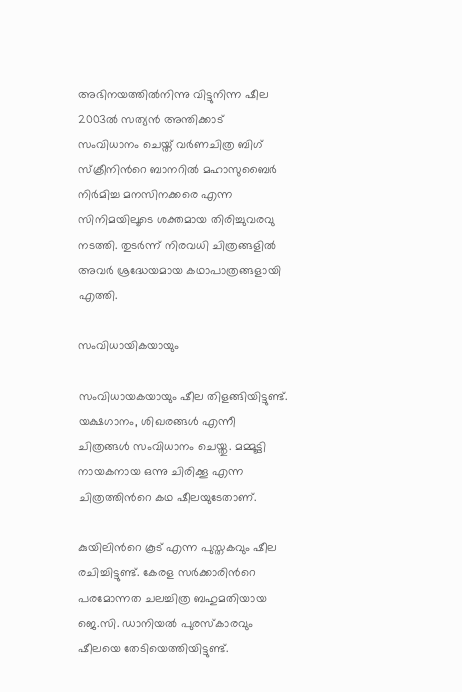അഭിനയത്തില്‍നിന്നു വിട്ടുനിന്ന ഷീല 2003ല്‍ സത്യന്‍ അന്തിക്കാട് സംവിധാനം ചെയ്ത് വര്‍ണചിത്ര ബിഗ് സ്‌ക്രീനിന്‍റെ ബാനറില്‍ മഹാസുബൈര്‍ നിര്‍മിച്ച മനസിനക്കരെ എന്ന സിനിമയിലൂടെ ശക്തമായ തിരിച്ചുവരവു നടത്തി. തുടര്‍ന്ന് നിരവധി ചിത്രങ്ങളില്‍ അവര്‍ ശ്രദ്ധേയമായ കഥാപാത്രങ്ങളായി എത്തി.

സംവിധായികയായും

സംവിധായകയായും ഷീല തിളങ്ങിയിട്ടുണ്ട്. യക്ഷഗാനം, ശിഖരങ്ങള്‍ എന്നീ ചിത്രങ്ങള്‍ സംവിധാനം ചെയ്തു. മമ്മൂട്ടി നായകനായ ഒന്നു ചിരിക്കൂ എന്ന ചിത്രത്തിന്‍റെ കഥ ഷീലയുടേതാണ്.

കുയിലിന്‍റെ കൂട് എന്ന പുസ്തകവും ഷീല രചിച്ചിട്ടുണ്ട്. കേരള സര്‍ക്കാരിന്‍റെ പരമോന്നത ചലച്ചിത്ര ബഹുമതിയായ ജെ.സി. ഡാനിയല്‍ പുരസ്‌കാരവും ഷീലയെ തേടിയെത്തിയിട്ടുണ്ട്.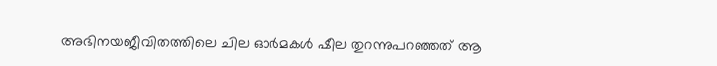അഭിനയജീവിതത്തിലെ ചില ഓര്‍മകള്‍ ഷീല തുറന്നുപറഞ്ഞത് ആ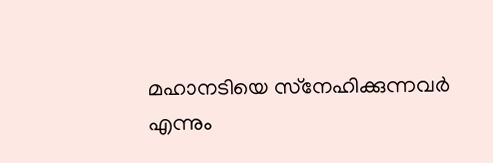മഹാനടിയെ സ്‌നേഹിക്കുന്നവര്‍ എന്നും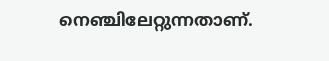നെഞ്ചിലേറ്റുന്നതാണ്.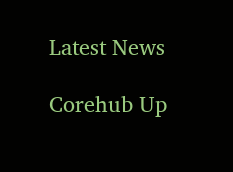Latest News

Corehub Up